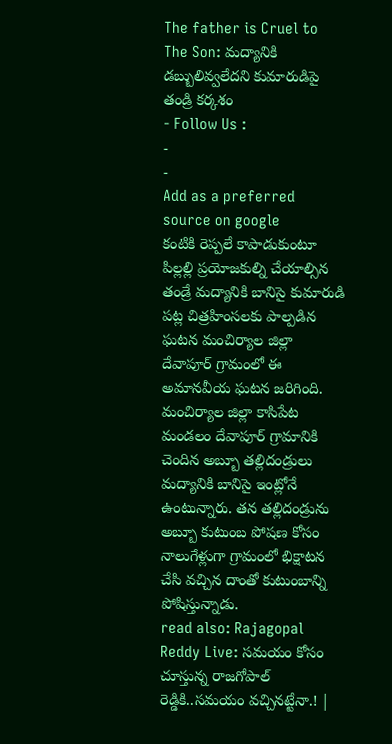The father is Cruel to The Son: మద్యానికి డబ్బులివ్వలేదని కుమారుడిపై తండ్రి కర్కశం
- Follow Us :
-
-
Add as a preferred
source on google
కంటికి రెప్పలే కాపాడుకుంటూ పిల్లల్లి ప్రయోజకుల్ని చేయాల్సిన తండ్రే మద్యానికి బానిసై కుమారుడి పట్ల చిత్రహింసలకు పాల్పడిన ఘటన మంచిర్యాల జిల్లా దేవాపూర్ గ్రామంలో ఈ అమానవీయ ఘటన జరిగింది. మంచిర్యాల జిల్లా కాసిపేట మండలం దేవాపూర్ గ్రామానికి చెందిన అబ్బూ తల్లిదండ్రులు మద్యానికి బానిసై ఇంట్లోనే ఉంటున్నారు. తన తల్లిదండ్రును అబ్బూ కుటుంబ పోషణ కోసం నాలుగేళ్లుగా గ్రామంలో భిక్షాటన చేసి వచ్చిన దాంతో కుటుంబాన్ని పోషిస్తున్నాడు.
read also: Rajagopal Reddy Live: సమయం కోసం చూస్తున్న రాజగోపాల్ రెడ్డికి..సమయం వచ్చినట్టేనా.! |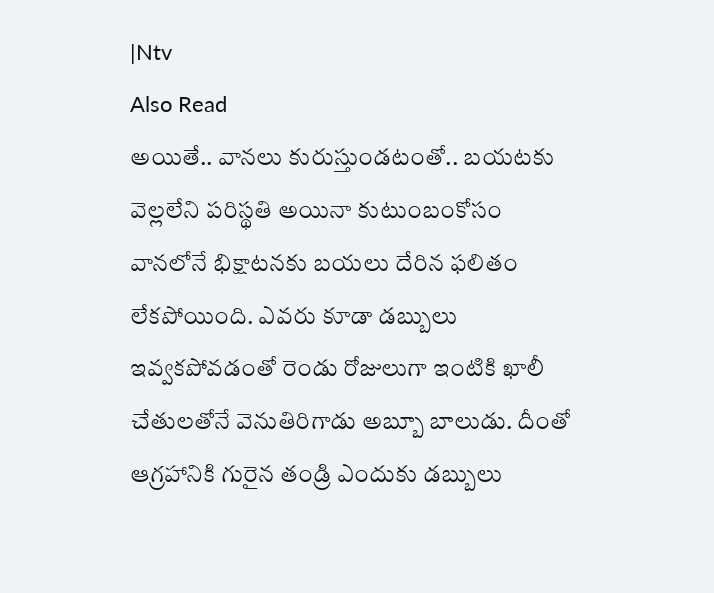|Ntv
Also Read
అయితే.. వానలు కురుస్తుండటంతో.. బయటకు వెల్లలేని పరిస్థతి అయినా కుటుంబంకోసం వానలోనే భిక్షాటనకు బయలు దేరిన ఫలితం లేకపోయింది. ఎవరు కూడా డబ్బులు ఇవ్వకపోవడంతో రెండు రోజులుగా ఇంటికి ఖాలీ చేతులతోనే వెనుతిరిగాడు అబ్బూ బాలుడు. దీంతో ఆగ్రహానికి గురైన తండ్రి ఎందుకు డబ్బులు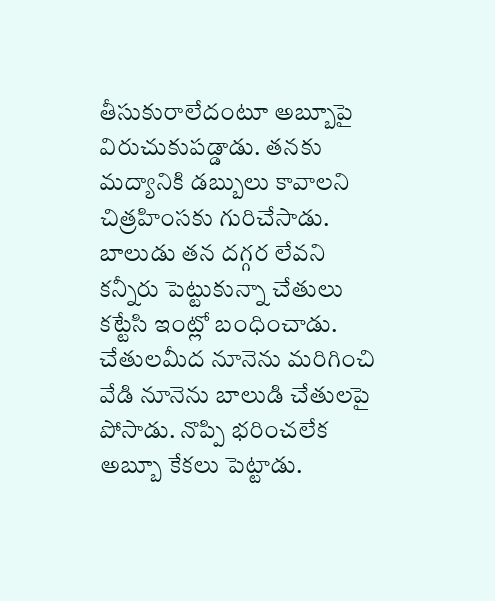తీసుకురాలేదంటూ అబ్బూపై విరుచుకుపడ్డాడు. తనకు మద్యానికి డబ్బులు కావాలని చిత్రహింసకు గురిచేసాడు. బాలుడు తన దగ్గర లేవని కన్నీరు పెట్టుకున్నా చేతులు కట్టేసి ఇంట్లో బంధించాడు. చేతులమీద నూనెను మరిగించి వేడి నూనెను బాలుడి చేతులపై పోసాడు. నొప్పి భరించలేక అబ్బూ కేకలు పెట్టాడు.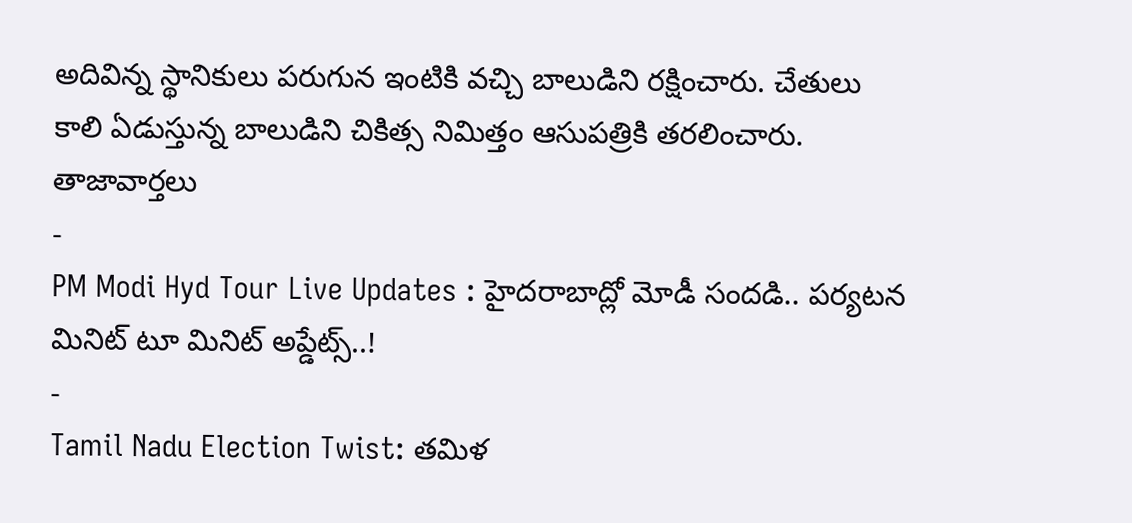అదివిన్న స్థానికులు పరుగున ఇంటికి వచ్చి బాలుడిని రక్షించారు. చేతులు కాలి ఏడుస్తున్న బాలుడిని చికిత్స నిమిత్తం ఆసుపత్రికి తరలించారు.
తాజావార్తలు
-
PM Modi Hyd Tour Live Updates : హైదరాబాద్లో మోడీ సందడి.. పర్యటన మినిట్ టూ మినిట్ అప్డేట్స్..!
-
Tamil Nadu Election Twist: తమిళ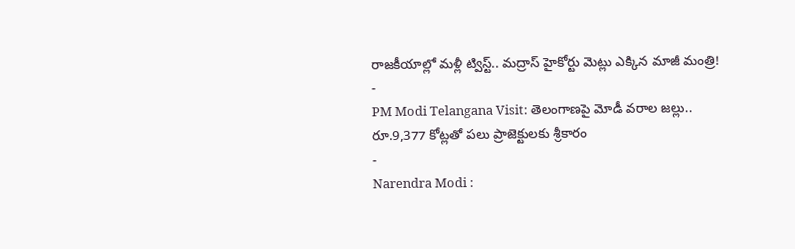రాజకీయాల్లో మళ్లీ ట్విస్ట్.. మద్రాస్ హైకోర్టు మెట్లు ఎక్కిన మాజీ మంత్రి!
-
PM Modi Telangana Visit: తెలంగాణపై మోడీ వరాల జల్లు.. రూ.9,377 కోట్లతో పలు ప్రాజెక్టులకు శ్రీకారం
-
Narendra Modi :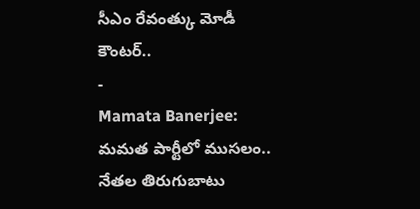సీఎం రేవంత్కు మోడీ కౌంటర్..
-
Mamata Banerjee: మమత పార్టీలో ముసలం.. నేతల తిరుగుబాటు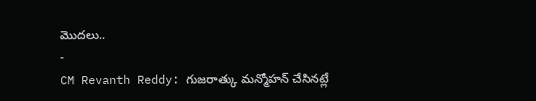మొదలు..
-
CM Revanth Reddy: గుజరాత్కు మన్మోహన్ చేసినట్లే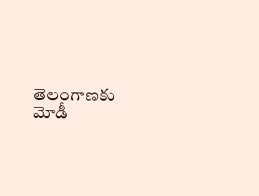తెలంగాణకు మోడీ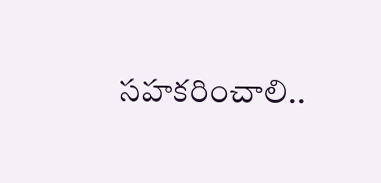సహకరించాలి..